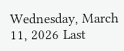Wednesday, March 11, 2026 Last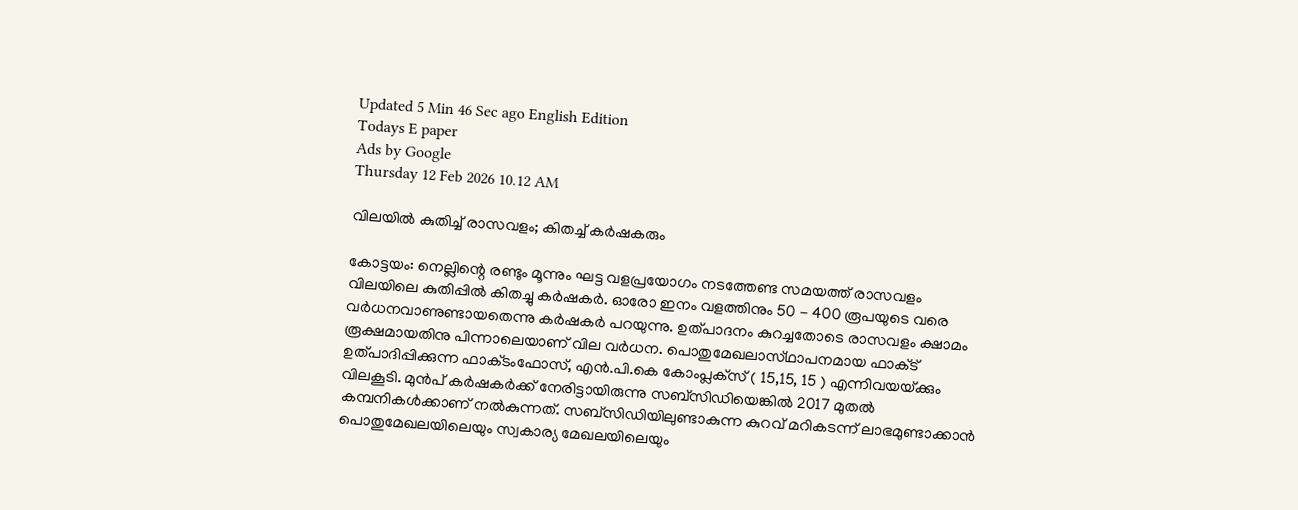Updated 5 Min 46 Sec ago English Edition
Todays E paper
Ads by Google
Thursday 12 Feb 2026 10.12 AM

വിലയില്‍ കുതിച്ച്‌ രാസവളം; കിതച്ച്‌ കര്‍ഷകരും

കോട്ടയം: നെല്ലിന്റെ രണ്ടും മൂന്നും ഘട്ട വളപ്രയോഗം നടത്തേണ്ട സമയത്ത്‌ രാസവളം വിലയിലെ കുതിപ്പില്‍ കിതച്ചു കര്‍ഷകര്‍. ഓരോ ഇനം വളത്തിനും 50 - 400 രൂപയുടെ വരെ വര്‍ധനവാണുണ്ടായതെന്നു കര്‍ഷകര്‍ പറയുന്നു. ഉത്‌പാദനം കുറച്ചതോടെ രാസവളം ക്ഷാമം രൂക്ഷമായതിനു പിന്നാലെയാണ്‌ വില വര്‍ധന. പൊതുമേഖലാസ്‌ഥാപനമായ ഫാക്‌ട് ഉത്‌പാദിപ്പിക്കുന്ന ഫാക്‌ടംഫോസ്‌, എന്‍.പി.കെ കോംപ്ലക്‌സ് ( 15,15, 15 ) എന്നിവയയ്‌ക്കും വിലകൂടി. മുന്‍പ്‌ കര്‍ഷകര്‍ക്ക്‌ നേരിട്ടായിരുന്നു സബ്‌സിഡിയെങ്കില്‍ 2017 മുതല്‍ കമ്പനികള്‍ക്കാണ്‌ നല്‍കുന്നത്‌. സബ്‌സിഡിയിലുണ്ടാകുന്ന കുറവ്‌ മറികടന്ന്‌ ലാഭമുണ്ടാക്കാന്‍ പൊതുമേഖലയിലെയും സ്വകാര്യ മേഖലയിലെയും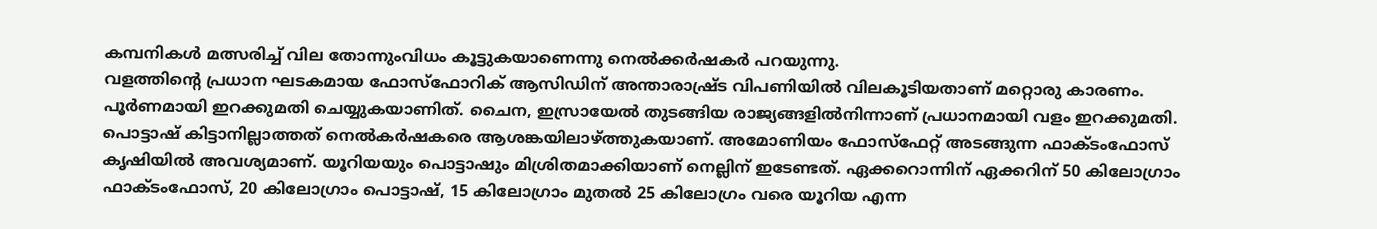കമ്പനികള്‍ മത്സരിച്ച്‌ വില തോന്നുംവിധം കൂട്ടുകയാണെന്നു നെല്‍ക്കര്‍ഷകര്‍ പറയുന്നു.
വളത്തിന്റെ പ്രധാന ഘടകമായ ഫോസ്‌ഫോറിക്‌ ആസിഡിന്‌ അന്താരാഷ്ര്‌ട വിപണിയില്‍ വിലകൂടിയതാണ്‌ മറ്റൊരു കാരണം. പൂര്‍ണമായി ഇറക്കുമതി ചെയ്യുകയാണിത്‌. ചൈന, ഇസ്രായേല്‍ തുടങ്ങിയ രാജ്യങ്ങളില്‍നിന്നാണ്‌ പ്രധാനമായി വളം ഇറക്കുമതി. പൊട്ടാഷ്‌ കിട്ടാനില്ലാത്തത്‌ നെല്‍കര്‍ഷകരെ ആശങ്കയിലാഴ്‌ത്തുകയാണ്‌. അമോണിയം ഫോസ്‌ഫേറ്റ്‌ അടങ്ങുന്ന ഫാക്‌ടംഫോസ്‌ കൃഷിയില്‍ അവശ്യമാണ്‌. യൂറിയയും പൊട്ടാഷും മിശ്രിതമാക്കിയാണ്‌ നെല്ലിന്‌ ഇടേണ്ടത്‌. ഏക്കറൊന്നിന്‌ ഏക്കറിന്‌ 50 കിലോഗ്രാം ഫാക്‌ടംഫോസ്‌, 20 കിലോഗ്രാം പൊട്ടാഷ്‌, 15 കിലോഗ്രാം മുതല്‍ 25 കിലോഗ്രം വരെ യൂറിയ എന്ന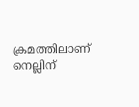ക്രമത്തിലാണ്‌ നെല്ലിന്‌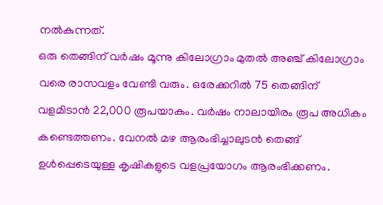നല്‍കുന്നത്‌.
ഒരു തെങ്ങിന്‌ വര്‍ഷം മൂന്നു കിലോഗ്രാം മുതല്‍ അഞ്ച്‌ കിലോഗ്രാം വരെ രാസവളം വേണ്ടി വരും. ഒരേക്കറില്‍ 75 തെങ്ങിന്‌ വളമിടാന്‍ 22,000 രൂപയാകും. വര്‍ഷം നാലായിരം രൂപ അധികം കണ്ടെത്തണം. വേനല്‍ മഴ ആരംഭിച്ചാലുടന്‍ തെങ്ങ്‌ ഉള്‍പ്പെടെയുള്ള കൃഷികളുടെ വളപ്രയോഗം ആരംഭിക്കണം.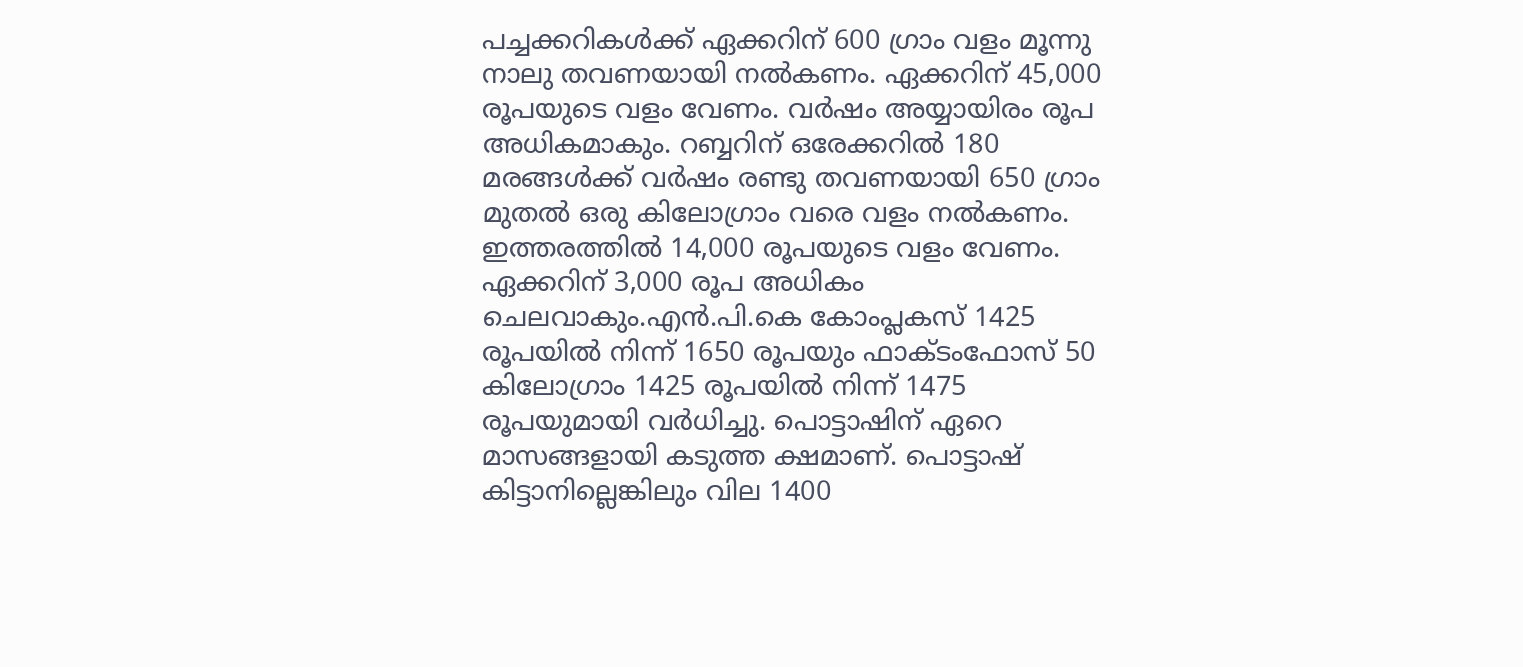പച്ചക്കറികള്‍ക്ക്‌ ഏക്കറിന്‌ 600 ഗ്രാം വളം മൂന്നു നാലു തവണയായി നല്‍കണം. ഏക്കറിന്‌ 45,000 രൂപയുടെ വളം വേണം. വര്‍ഷം അയ്യായിരം രൂപ അധികമാകും. റബ്ബറിന്‌ ഒരേക്കറില്‍ 180 മരങ്ങള്‍ക്ക്‌ വര്‍ഷം രണ്ടു തവണയായി 650 ഗ്രാം മുതല്‍ ഒരു കിലോഗ്രാം വരെ വളം നല്‍കണം. ഇത്തരത്തില്‍ 14,000 രൂപയുടെ വളം വേണം. ഏക്കറിന്‌ 3,000 രൂപ അധികം ചെലവാകും.എന്‍.പി.കെ കോംപ്ലകസ്‌ 1425 രൂപയില്‍ നിന്ന്‌ 1650 രൂപയും ഫാക്‌ടംഫോസ്‌ 50 കിലോഗ്രാം 1425 രൂപയില്‍ നിന്ന്‌ 1475 രൂപയുമായി വര്‍ധിച്ചു. പൊട്ടാഷിന്‌ ഏറെ മാസങ്ങളായി കടുത്ത ക്ഷമാണ്‌. പൊട്ടാഷ്‌ കിട്ടാനില്ലെങ്കിലും വില 1400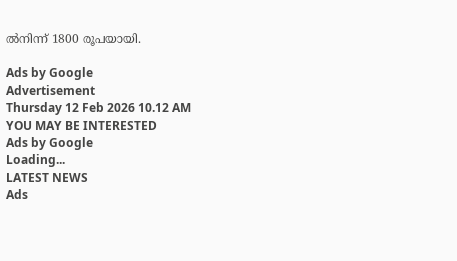ല്‍നിന്ന്‌ 1800 രൂപയായി.

Ads by Google
Advertisement
Thursday 12 Feb 2026 10.12 AM
YOU MAY BE INTERESTED
Ads by Google
Loading...
LATEST NEWS
Ads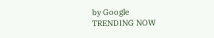by Google
TRENDING NOW